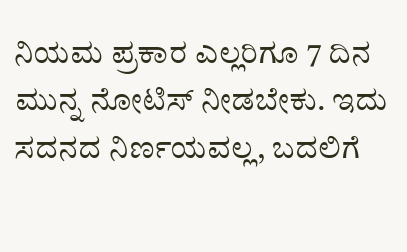ನಿಯಮ ಪ್ರಕಾರ ಎಲ್ಲರಿಗೂ 7 ದಿನ ಮುನ್ನ ನೋಟಿಸ್ ನೀಡಬೇಕು. ಇದು ಸದನದ ನಿರ್ಣಯವಲ್ಲ, ಬದಲಿಗೆ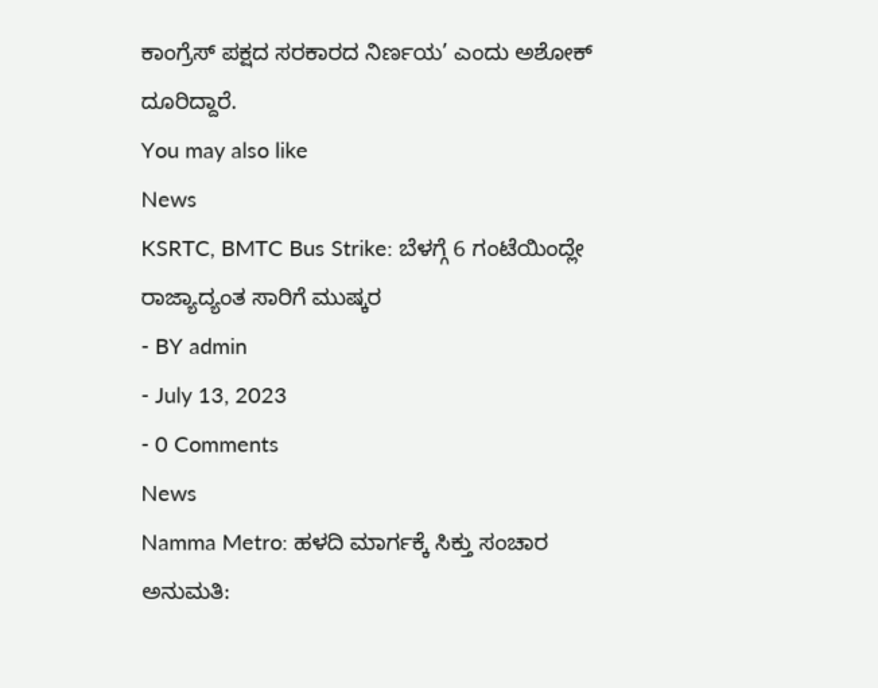ಕಾಂಗ್ರೆಸ್ ಪಕ್ಷದ ಸರಕಾರದ ನಿರ್ಣಯ’ ಎಂದು ಅಶೋಕ್ ದೂರಿದ್ದಾರೆ.
You may also like
News
KSRTC, BMTC Bus Strike: ಬೆಳಗ್ಗೆ 6 ಗಂಟೆಯಿಂದ್ಲೇ ರಾಜ್ಯಾದ್ಯಂತ ಸಾರಿಗೆ ಮುಷ್ಕರ
- BY admin
- July 13, 2023
- 0 Comments
News
Namma Metro: ಹಳದಿ ಮಾರ್ಗಕ್ಕೆ ಸಿಕ್ತು ಸಂಚಾರ ಅನುಮತಿ: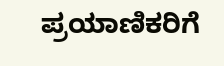ಪ್ರಯಾಣಿಕರಿಗೆ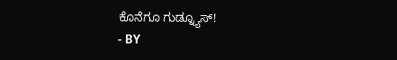ಕೊನೆಗೂ ಗುಡ್ನ್ಯೂಸ್!
- BY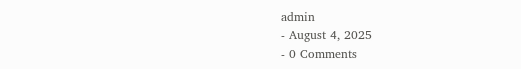admin
- August 4, 2025
- 0 Comments